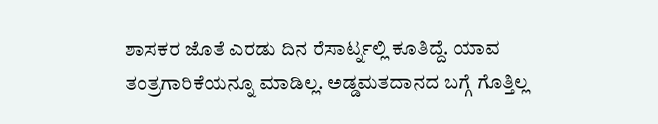ಶಾಸಕರ ಜೊತೆ ಎರಡು ದಿನ ರೆಸಾರ್ಟ್ನಲ್ಲಿ ಕೂತಿದ್ದೆ. ಯಾವ ತಂತ್ರಗಾರಿಕೆಯನ್ನೂ ಮಾಡಿಲ್ಲ. ಅಡ್ಡಮತದಾನದ ಬಗ್ಗೆ ಗೊತ್ತಿಲ್ಲ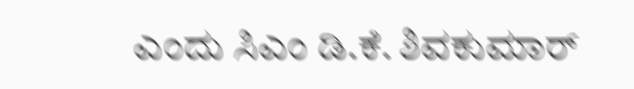ಎಂದು ಸಿಎಂ ಡಿ.ಕೆ. ಶಿವಕುಮಾರ್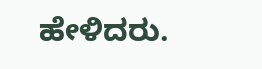ಹೇಳಿದರು.